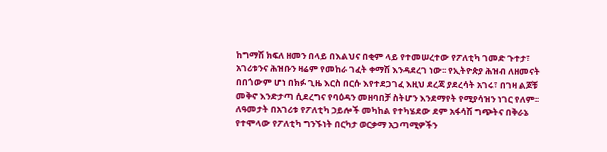ከግማሽ ክፍለ ዘመን በላይ በእልህና በቂም ላይ የተመሠረተው የፖለቲካ ገመድ ጉተታ፣ አገሪቱንና ሕዝቡን ዛሬም የመከራ ገፈት ቀማሽ እንዳደረገ ነው፡፡ የኢትዮጵያ ሕዝብ ለዘመናት በበጎውም ሆነ በክፉ ጊዜ እርስ በርሱ እየተደጋገፈ እዚህ ደረጃ ያደረሳት አገሩ፣ በገዛ ልጆቹ መቅኖ እንድታጣ ሲደረግና የባዕዳን መዘባበቻ ስትሆን እንደማየት የሚያሳዝን ነገር የለም፡፡ ለዓመታት በአገሪቱ የፖለቲካ ኃይሎች መካከል የተካሄደው ደም አፋሳሽ ግጭትና በቅራኔ የተሞላው የፖለቲካ ግንኙነት በርካታ ወርቃማ አጋጣሚዎችን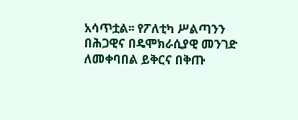አሳጥቷል፡፡ የፖለቲካ ሥልጣንን በሕጋዊና በዴሞክራሲያዊ መንገድ ለመቀባበል ይቅርና በቅጡ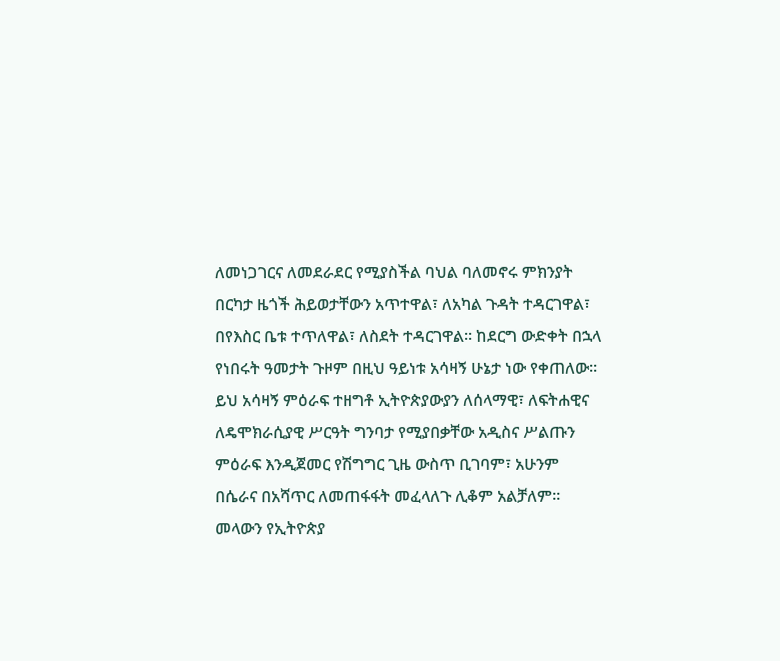ለመነጋገርና ለመደራደር የሚያስችል ባህል ባለመኖሩ ምክንያት በርካታ ዜጎች ሕይወታቸውን አጥተዋል፣ ለአካል ጉዳት ተዳርገዋል፣ በየእስር ቤቱ ተጥለዋል፣ ለስደት ተዳርገዋል፡፡ ከደርግ ውድቀት በኋላ የነበሩት ዓመታት ጉዞም በዚህ ዓይነቱ አሳዛኝ ሁኔታ ነው የቀጠለው፡፡ ይህ አሳዛኝ ምዕራፍ ተዘግቶ ኢትዮጵያውያን ለሰላማዊ፣ ለፍትሐዊና ለዴሞክራሲያዊ ሥርዓት ግንባታ የሚያበቃቸው አዲስና ሥልጡን ምዕራፍ እንዲጀመር የሽግግር ጊዜ ውስጥ ቢገባም፣ አሁንም በሴራና በአሻጥር ለመጠፋፋት መፈላለጉ ሊቆም አልቻለም፡፡ መላውን የኢትዮጵያ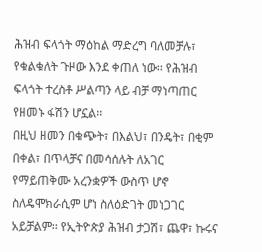ሕዝብ ፍላጎት ማዕከል ማድረግ ባለመቻሉ፣ የቁልቁለት ጉዞው እንደ ቀጠለ ነው፡፡ የሕዝብ ፍላጎት ተረስቶ ሥልጣን ላይ ብቻ ማነጣጠር የዘመኑ ፋሽን ሆኗል፡፡
በዚህ ዘመን በቁጭት፣ በእልህ፣ በንዴት፣ በቂም በቀል፣ በጥላቻና በመሳሰሉት ለአገር የማይጠቅሙ አረንቋዎች ውስጥ ሆኖ ስለዴሞክራሲም ሆነ ስለዕድገት መነጋገር አይቻልም፡፡ የኢትዮጵያ ሕዝብ ታጋሽ፣ ጨዋ፣ ኩሩና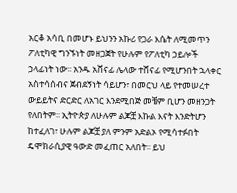አርቆ አሳቢ በመሆኑ ይህንን አኩሪ የጋራ እሴት ለሚመጥን ፖለቲካዊ ግንኙነት መዘጋጀት የሁሉም የፖለቲካ ኃይሎች ኃላፊነት ነው፡፡ አንዱ አሸናፊ ሌላው ተሸናፊ የሚሆንበት ኋላቀር አስተሳሰብና ጀብደኝነት ሳይሆን፣ በመርህ ላይ የተመሠረተ ውይይትና ድርድር ለአገር እንደሚበጅ መቼም ቢሆን መዘንጋት የለበትም፡፡ ኢትዮጵያ ለሁሉም ልጆቿ እኩል እናት እንድትሆን ከተፈለገ፣ ሁሉም ልጆቿ ያለ ምንም አድልኦ የሚሳተፉበት ዴሞክራሲያዊ ዓውድ መፈጠር አለበት፡፡ ይህ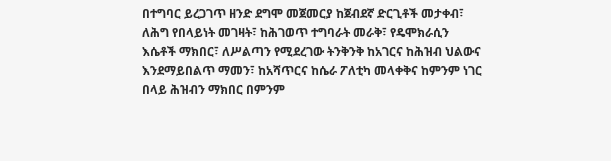በተግባር ይረጋገጥ ዘንድ ደግሞ መጀመርያ ከጀብደኛ ድርጊቶች መታቀብ፣ ለሕግ የበላይነት መገዛት፣ ከሕገወጥ ተግባራት መራቅ፣ የዴሞክራሲን እሴቶች ማክበር፣ ለሥልጣን የሚደረገው ትንቅንቅ ከአገርና ከሕዝብ ህልውና እንደማይበልጥ ማመን፣ ከአሻጥርና ከሴራ ፖለቲካ መላቀቅና ከምንም ነገር በላይ ሕዝብን ማክበር በምንም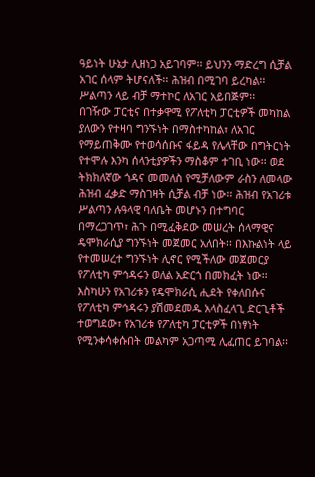ዓይነት ሁኔታ ሊዘነጋ አይገባም፡፡ ይህንን ማድረግ ሲቻል አገር ሰላም ትሆናለች፡፡ ሕዝብ በሚገባ ይረካል፡፡ ሥልጣን ላይ ብቻ ማተኮር ለአገር አይበጅም፡፡
በገዥው ፓርቲና በተቃዋሚ የፖለቲካ ፓርቲዎች መካከል ያለውን የተዛባ ግንኙነት በማስተካከል፣ ለአገር የማይጠቅሙ የተወሳሰቡና ፋይዳ የሌላቸው በግትርነት የተሞሉ እንካ ሰላንቲያዎችን ማስቆም ተገቢ ነው፡፡ ወደ ትክክለኛው ጎዳና መመለስ የሚቻለውም ራስን ለመላው ሕዝብ ፈቃድ ማስገዛት ሲቻል ብቻ ነው፡፡ ሕዝብ የአገሪቱ ሥልጣን ሉዓላዊ ባለቤት መሆኑን በተግባር በማረጋገጥ፣ ሕጉ በሚፈቅደው መሠረት ሰላማዊና ዴሞክራሲያ ግንኙነት መጀመር አለበት፡፡ በእኩልነት ላይ የተመሠረተ ግንኙነት ሊኖር የሚችለው መጀመርያ የፖለቲካ ምኅዳሩን ወለል አድርጎ በመክፈት ነው፡፡ እስካሁን የአገሪቱን የዴሞክራሲ ሒደት የቀለበሱና የፖለቲካ ምኅዳሩን ያሽመደመዱ አላስፈላጊ ድርጊቶች ተወግደው፣ የአገሪቱ የፖለቲካ ፓርቲዎች በነፃነት የሚንቀሳቀሱበት መልካም አጋጣሚ ሊፈጠር ይገባል፡፡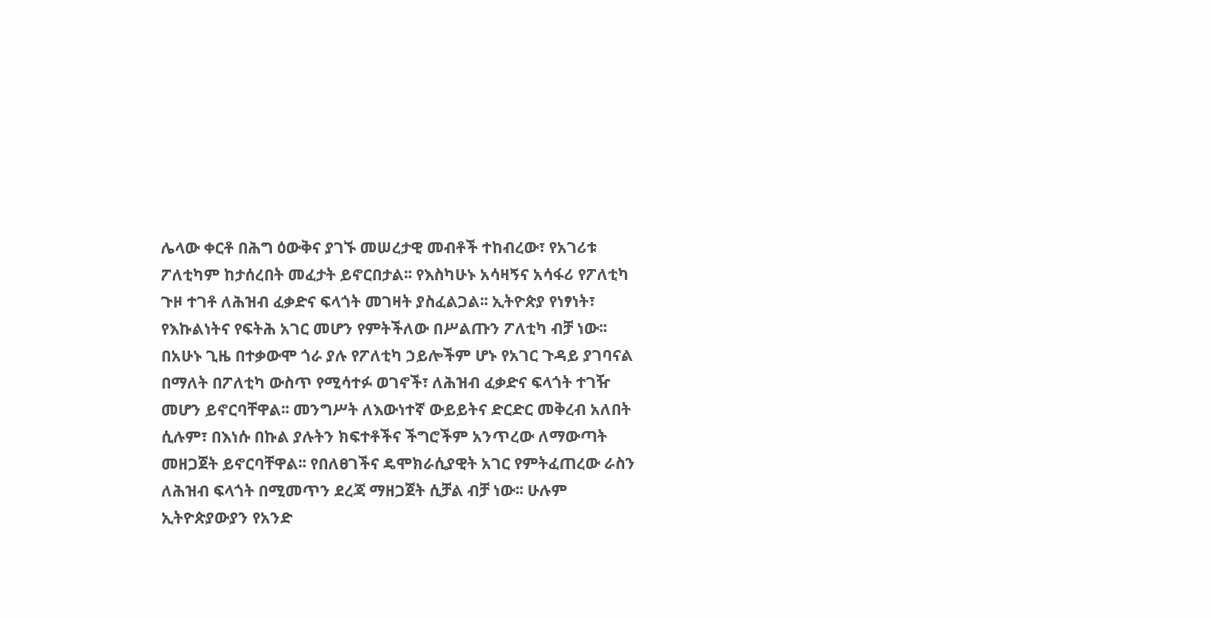ሌላው ቀርቶ በሕግ ዕውቅና ያገኙ መሠረታዊ መብቶች ተከብረው፣ የአገሪቱ ፖለቲካም ከታሰረበት መፈታት ይኖርበታል፡፡ የእስካሁኑ አሳዛኝና አሳፋሪ የፖለቲካ ጉዞ ተገቶ ለሕዝብ ፈቃድና ፍላጎት መገዛት ያስፈልጋል፡፡ ኢትዮጵያ የነፃነት፣ የእኩልነትና የፍትሕ አገር መሆን የምትችለው በሥልጡን ፖለቲካ ብቻ ነው፡፡
በአሁኑ ጊዜ በተቃውሞ ጎራ ያሉ የፖለቲካ ኃይሎችም ሆኑ የአገር ጉዳይ ያገባናል በማለት በፖለቲካ ውስጥ የሚሳተፉ ወገኖች፣ ለሕዝብ ፈቃድና ፍላጎት ተገዥ መሆን ይኖርባቸዋል፡፡ መንግሥት ለእውነተኛ ውይይትና ድርድር መቅረብ አለበት ሲሉም፣ በእነሱ በኩል ያሉትን ክፍተቶችና ችግሮችም አንጥረው ለማውጣት መዘጋጀት ይኖርባቸዋል፡፡ የበለፀገችና ዴሞክራሲያዊት አገር የምትፈጠረው ራስን ለሕዝብ ፍላጎት በሚመጥን ደረጃ ማዘጋጀት ሲቻል ብቻ ነው፡፡ ሁሉም ኢትዮጵያውያን የአንድ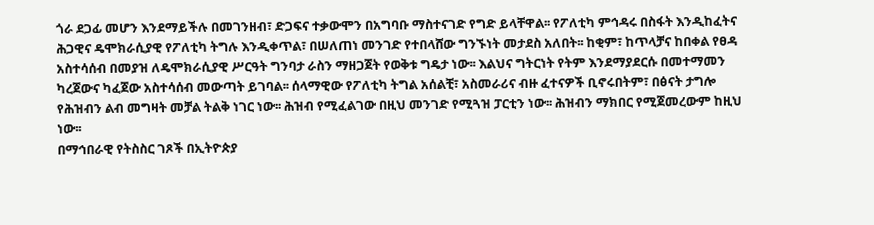ጎራ ደጋፊ መሆን እንደማይችሉ በመገንዘብ፣ ድጋፍና ተቃውሞን በአግባቡ ማስተናገድ የግድ ይላቸዋል፡፡ የፖለቲካ ምኅዳሩ በስፋት እንዲከፈትና ሕጋዊና ዴሞክራሲያዊ የፖለቲካ ትግሉ እንዲቀጥል፣ በሠለጠነ መንገድ የተበላሸው ግንኙነት መታደስ አለበት፡፡ ከቂም፣ ከጥላቻና ከበቀል የፀዳ አስተሳሰብ በመያዝ ለዴሞክራሲያዊ ሥርዓት ግንባታ ራስን ማዘጋጀት የወቅቱ ግዴታ ነው፡፡ እልህና ግትርነት የትም እንደማያደርሱ በመተማመን ካረጀውና ካፈጀው አስተሳሰብ መውጣት ይገባል፡፡ ሰላማዊው የፖለቲካ ትግል አሰልቺ፣ አስመራሪና ብዙ ፈተናዎች ቢኖሩበትም፣ በፅናት ታግሎ የሕዝብን ልብ መግዛት መቻል ትልቅ ነገር ነው፡፡ ሕዝብ የሚፈልገው በዚህ መንገድ የሚጓዝ ፓርቲን ነው፡፡ ሕዝብን ማክበር የሚጀመረውም ከዚህ ነው፡፡
በማኅበራዊ የትስስር ገጾች በኢትዮጵያ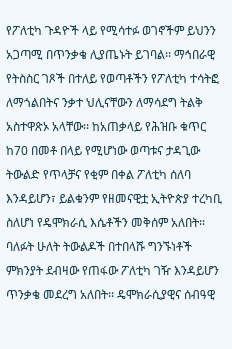የፖለቲካ ጉዳዮች ላይ የሚሳተፉ ወገኖችም ይህንን አጋጣሚ በጥንቃቄ ሊያጤኑት ይገባል፡፡ ማኅበራዊ የትስስር ገጾች በተለይ የወጣቶችን የፖለቲካ ተሳትፎ ለማጎልበትና ንቃተ ህሊናቸውን ለማሳደግ ትልቅ አስተዋጽኦ አላቸው፡፡ ከአጠቃላይ የሕዝቡ ቁጥር ከ70 በመቶ በላይ የሚሆነው ወጣቱና ታዳጊው ትውልድ የጥላቻና የቂም በቀል ፖለቲካ ሰለባ እንዳይሆን፣ ይልቁንም የዘመናዊቷ ኢትዮጵያ ተረካቢ ስለሆነ የዴሞክራሲ እሴቶችን መቅሰም አለበት፡፡ ባለፉት ሁለት ትውልዶች በተበላሹ ግንኙነቶች ምክንያት ደብዛው የጠፋው ፖለቲካ ገዥ እንዳይሆን ጥንቃቄ መደረግ አለበት፡፡ ዴሞክራሲያዊና ሰብዓዊ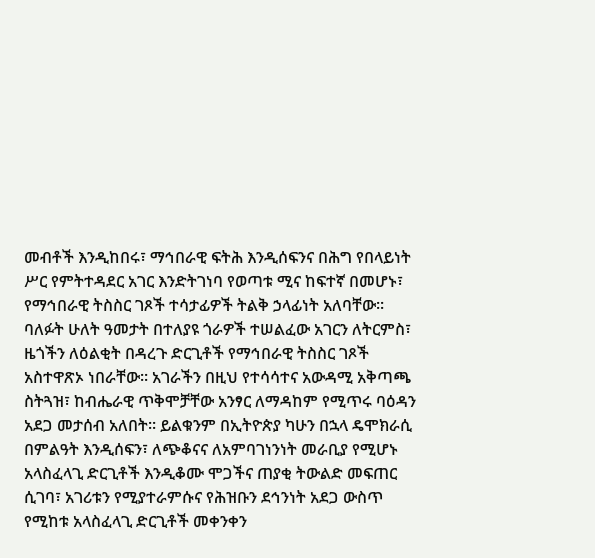መብቶች እንዲከበሩ፣ ማኅበራዊ ፍትሕ እንዲሰፍንና በሕግ የበላይነት ሥር የምትተዳደር አገር እንድትገነባ የወጣቱ ሚና ከፍተኛ በመሆኑ፣ የማኅበራዊ ትስስር ገጾች ተሳታፊዎች ትልቅ ኃላፊነት አለባቸው፡፡ ባለፉት ሁለት ዓመታት በተለያዩ ጎራዎች ተሠልፈው አገርን ለትርምስ፣ ዜጎችን ለዕልቂት በዳረጉ ድርጊቶች የማኅበራዊ ትስስር ገጾች አስተዋጽኦ ነበራቸው፡፡ አገራችን በዚህ የተሳሳተና አውዳሚ አቅጣጫ ስትጓዝ፣ ከብሔራዊ ጥቅሞቻቸው አንፃር ለማዳከም የሚጥሩ ባዕዳን አደጋ መታሰብ አለበት፡፡ ይልቁንም በኢትዮጵያ ካሁን በኋላ ዴሞክራሲ በምልዓት እንዲሰፍን፣ ለጭቆናና ለአምባገነንነት መራቢያ የሚሆኑ አላስፈላጊ ድርጊቶች እንዲቆሙ ሞጋችና ጠያቂ ትውልድ መፍጠር ሲገባ፣ አገሪቱን የሚያተራምሱና የሕዝቡን ደኅንነት አደጋ ውስጥ የሚከቱ አላስፈላጊ ድርጊቶች መቀንቀን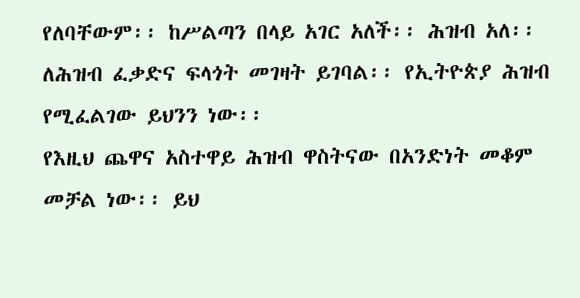የለባቸውም፡፡ ከሥልጣን በላይ አገር አለች፡፡ ሕዝብ አለ፡፡ ለሕዝብ ፈቃድና ፍላጎት መገዛት ይገባል፡፡ የኢትዮጵያ ሕዝብ የሚፈልገው ይህንን ነው፡፡
የእዚህ ጨዋና አስተዋይ ሕዝብ ዋስትናው በአንድነት መቆም መቻል ነው፡፡ ይህ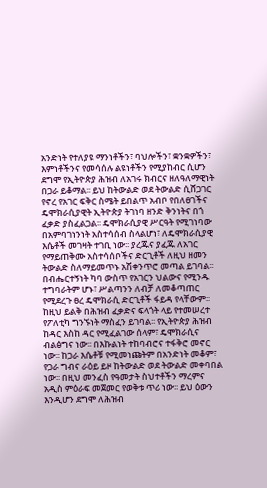አንድነት የተለያዩ ማንነቶችን፣ ባህሎችን፣ ቋንቋዎችን፣ እምነቶችንና የመሳሰሉ ልዩነቶችን የሚያከብር ሲሆን ደግሞ የኢትዮጵያ ሕዝብ ለአገሩ ክብርና ዘለዓለማዊነት በጋራ ይቆማል፡፡ ይህ ከትውልድ ወደ ትውልድ ሲሸጋገር የኖረ የአገር ፍቅር ስሜት ይበልጥ አብቦ የበለፀገችና ዴሞክራሲያዊት ኢትዮጵያ ትገነባ ዘንድ ቅንነትና በጎ ፈቃድ ያስፈልጋል፡፡ ዴሞክራሲያዊ ሥርዓት የሚገነባው በአምባገነንነት አስተሳሰብ ስላልሆነ፣ ለዴሞክራሲያዊ እሴቶች መገዛት ተገቢ ነው፡፡ ያረጁና ያፈጁ ለአገር የማይጠቅሙ አስተሳሰቦችና ድርጊቶች ለዚህ ዘመን ትውልድ ስለማይመጥኑ አሽቀንጥሮ መጣል ይገባል፡፡ በብሔርተኝነት ካባ ውስጥ የአገርን ህልውና የሚንዱ ተግባራትም ሆኑ፣ ሥልጣንን ለብቻ ለመቆጣጠር የሚደረጉ ፀረ ዴሞክራሲ ድርጊቶች ፋይዳ የላቸውም፡፡ ከዚህ ይልቅ በሕዝብ ፈቃድና ፍላጎት ላይ የተመሠረተ የፖለቲካ ግንኙነት ማስፈን ይገባል፡፡ የኢትዮጵያ ሕዝብ ከዳር እስከ ዳር የሚፈልገው ሰላም፣ ዴሞክራሲና ብልፅግና ነው፡፡ በእኩልነት ተከባብሮና ተፋቅሮ መኖር ነው፡፡ ከጋራ እሴቶቹ የሚመነጩትም በአንድነት መቆም፣ የጋራ ግብና ራዕይ ይዞ ከትውልድ ወደ ትውልድ መቀባበል ነው፡፡ በዚህ መንፈስ የዓመታት ስህተቶችን ማረምና አዲስ ምዕራፍ መጀመር የወቅቱ ጥሪ ነው፡፡ ይህ ዕውን እንዲሆን ደግሞ ለሕዝብ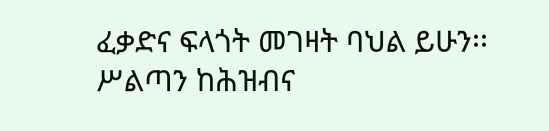ፈቃድና ፍላጎት መገዛት ባህል ይሁን፡፡ ሥልጣን ከሕዝብና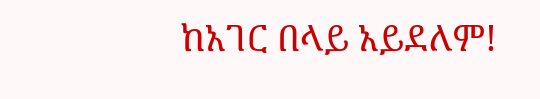ከአገር በላይ አይደለም!